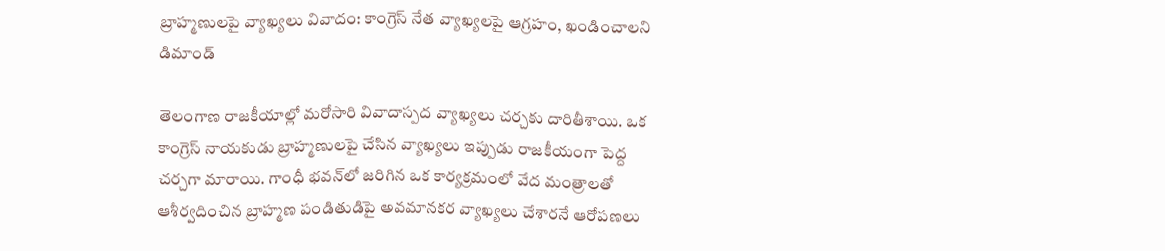బ్రాహ్మణులపై వ్యాఖ్యలు వివాదం: కాంగ్రెస్ నేత వ్యాఖ్యలపై ఆగ్రహం, ఖండించాలని డిమాండ్

తెలంగాణ రాజకీయాల్లో మరోసారి వివాదాస్పద వ్యాఖ్యలు చర్చకు దారితీశాయి. ఒక కాంగ్రెస్ నాయకుడు బ్రాహ్మణులపై చేసిన వ్యాఖ్యలు ఇప్పుడు రాజకీయంగా పెద్ద చర్చగా మారాయి. గాంధీ భవన్‌లో జరిగిన ఒక కార్యక్రమంలో వేద మంత్రాలతో ఆశీర్వదించిన బ్రాహ్మణ పండితుడిపై అవమానకర వ్యాఖ్యలు చేశారనే ఆరోపణలు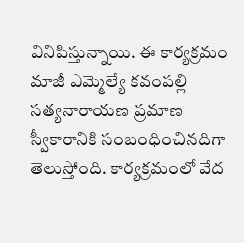వినిపిస్తున్నాయి. ఈ కార్యక్రమం మాజీ ఎమ్మెల్యే కవంపల్లి సత్యనారాయణ ప్రమాణ స్వీకారానికి సంబంధించినదిగా తెలుస్తోంది. కార్యక్రమంలో వేద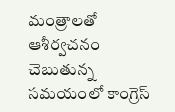మంత్రాలతో ఆశీర్వచనం చెబుతున్న సమయంలో కాంగ్రెస్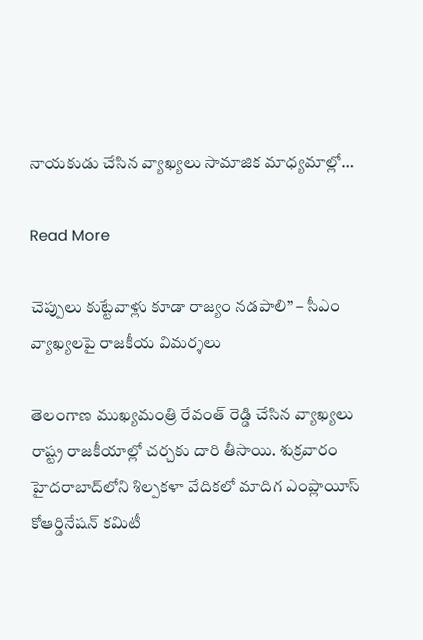నాయకుడు చేసిన వ్యాఖ్యలు సామాజిక మాధ్యమాల్లో…

Read More

చెప్పులు కుట్టేవాళ్లు కూడా రాజ్యం నడపాలి” – సీఎం వ్యాఖ్యలపై రాజకీయ విమర్శలు

తెలంగాణ ముఖ్యమంత్రి రేవంత్ రెడ్డి చేసిన వ్యాఖ్యలు రాష్ట్ర రాజకీయాల్లో చర్చకు దారి తీసాయి. శుక్రవారం హైదరాబాద్‌లోని శిల్పకళా వేదికలో మాదిగ ఎంప్లాయీస్ కోఆర్డినేషన్ కమిటీ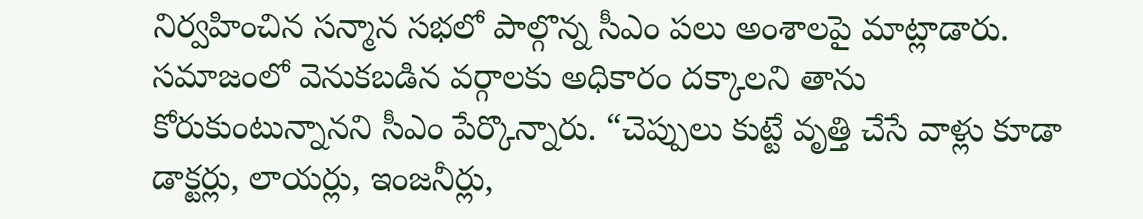నిర్వహించిన సన్మాన సభలో పాల్గొన్న సీఎం పలు అంశాలపై మాట్లాడారు. సమాజంలో వెనుకబడిన వర్గాలకు అధికారం దక్కాలని తాను కోరుకుంటున్నానని సీఎం పేర్కొన్నారు. “చెప్పులు కుట్టే వృత్తి చేసే వాళ్లు కూడా డాక్టర్లు, లాయర్లు, ఇంజనీర్లు,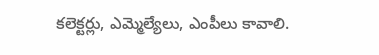కలెక్టర్లు, ఎమ్మెల్యేలు, ఎంపీలు కావాలి.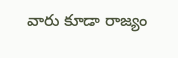వారు కూడా రాజ్యం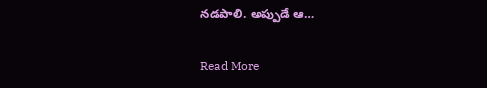నడపాలి. అప్పుడే ఆ…

Read More